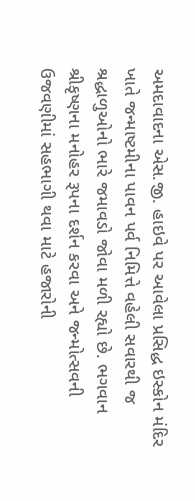અમદાવાદના એસ.જી. હાઇવે પર આવેલા પ્રસિદ્ધ ઇસ્કોન મંદિર ખાતે જન્માષ્ટમીના પાવન પર્વ નિમિત્તે વહેલી સવારથી જ શ્રદ્ધાળુઓનો ભારે જમાવડો જોવા મળી રહ્યો છે. ભગવાન શ્રીકૃષ્ણના મનોહર રૂપના દર્શન કરવા અને જન્મોત્સવની ઉજવણીમાં સહભાગી થવા માટે હજારોની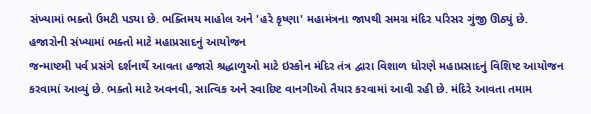સંખ્યામાં ભક્તો ઉમટી પડ્યા છે. ભક્તિમય માહોલ અને 'હરે કૃષ્ણા' મહામંત્રના જાપથી સમગ્ર મંદિર પરિસર ગુંજી ઊઠ્યું છે.
હજારોની સંખ્યામાં ભક્તો માટે મહાપ્રસાદનું આયોજન
જન્માષ્ટમી પર્વ પ્રસંગે દર્શનાર્થે આવતા હજારો શ્રદ્ધાળુઓ માટે ઇસ્કોન મંદિર તંત્ર દ્વારા વિશાળ ધોરણે મહાપ્રસાદનું વિશિષ્ટ આયોજન કરવામાં આવ્યું છે. ભક્તો માટે અવનવી, સાત્વિક અને સ્વાદિષ્ટ વાનગીઓ તૈયાર કરવામાં આવી રહી છે. મંદિરે આવતા તમામ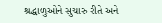શ્રદ્ધાળુઓને સુચારુ રીતે અને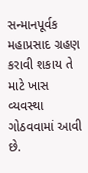સન્માનપૂર્વક મહાપ્રસાદ ગ્રહણ કરાવી શકાય તે માટે ખાસ વ્યવસ્થા ગોઠવવામાં આવી છે.